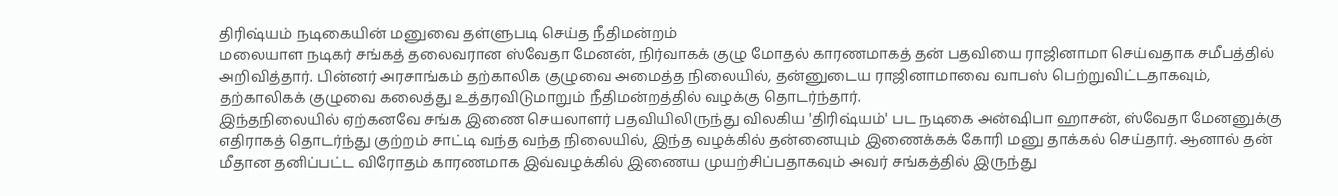திரிஷ்யம் நடிகையின் மனுவை தள்ளுபடி செய்த நீதிமன்றம்
மலையாள நடிகர் சங்கத் தலைவரான ஸ்வேதா மேனன், நிர்வாகக் குழு மோதல் காரணமாகத் தன் பதவியை ராஜினாமா செய்வதாக சமீபத்தில் அறிவித்தார். பின்னர் அரசாங்கம் தற்காலிக குழுவை அமைத்த நிலையில், தன்னுடைய ராஜினாமாவை வாபஸ் பெற்றுவிட்டதாகவும், தற்காலிகக் குழுவை கலைத்து உத்தரவிடுமாறும் நீதிமன்றத்தில் வழக்கு தொடர்ந்தார்.
இந்தநிலையில் ஏற்கனவே சங்க இணை செயலாளர் பதவியிலிருந்து விலகிய 'திரிஷ்யம்' பட நடிகை அன்ஷிபா ஹாசன், ஸ்வேதா மேனனுக்கு எதிராகத் தொடர்ந்து குற்றம் சாட்டி வந்த வந்த நிலையில், இந்த வழக்கில் தன்னையும் இணைக்கக் கோரி மனு தாக்கல் செய்தார். ஆனால் தன் மீதான தனிப்பட்ட விரோதம் காரணமாக இவ்வழக்கில் இணைய முயற்சிப்பதாகவும் அவர் சங்கத்தில் இருந்து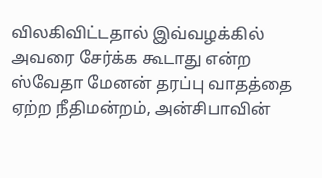விலகிவிட்டதால் இவ்வழக்கில் அவரை சேர்க்க கூடாது என்ற ஸ்வேதா மேனன் தரப்பு வாதத்தை ஏற்ற நீதிமன்றம், அன்சிபாவின்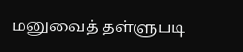மனுவைத் தள்ளுபடி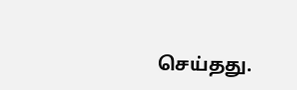செய்தது.